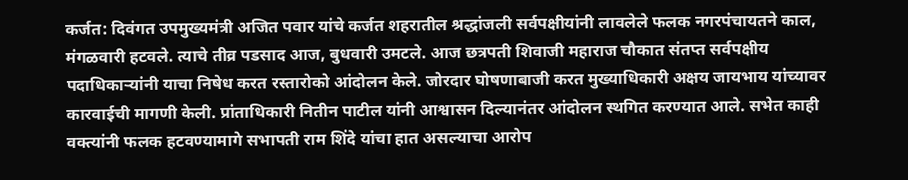कर्जत: दिवंगत उपमुख्यमंत्री अजित पवार यांचे कर्जत शहरातील श्रद्धांजली सर्वपक्षीयांनी लावलेले फलक नगरपंचायतने काल, मंगळवारी हटवले. त्याचे तीव्र पडसाद आज, बुधवारी उमटले. आज छत्रपती शिवाजी महाराज चौकात संतप्त सर्वपक्षीय पदाधिकाऱ्यांनी याचा निषेध करत रस्तारोको आंदोलन केले. जोरदार घोषणाबाजी करत मुख्याधिकारी अक्षय जायभाय यांच्यावर कारवाईची मागणी केली. प्रांताधिकारी नितीन पाटील यांनी आश्वासन दिल्यानंतर आंदोलन स्थगित करण्यात आले. सभेत काही वक्त्यांनी फलक हटवण्यामागे सभापती राम शिंदे यांचा हात असल्याचा आरोप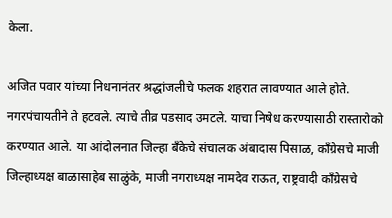केला.

अजित पवार यांच्या निधनानंतर श्रद्धांजलीचे फलक शहरात लावण्यात आले होते. नगरपंचायतीने ते हटवले. त्याचे तीव्र पडसाद उमटले. याचा निषेध करण्यासाठी रास्तारोको करण्यात आले. या आंदोलनात जिल्हा बँकेचे संचालक अंबादास पिसाळ, कॉंग्रेसचे माजी जिल्हाध्यक्ष बाळासाहेब साळुंके, माजी नगराध्यक्ष नामदेव राऊत, राष्ट्रवादी काँग्रेसचे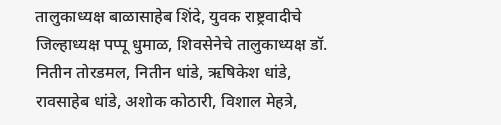तालुकाध्यक्ष बाळासाहेब शिंदे, युवक राष्ट्रवादीचे जिल्हाध्यक्ष पप्पू धुमाळ, शिवसेनेचे तालुकाध्यक्ष डॉ. नितीन तोरडमल, नितीन धांडे, ऋषिकेश धांडे, रावसाहेब धांडे, अशोक कोठारी, विशाल मेहत्रे,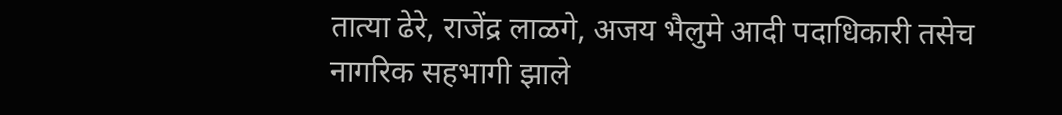तात्या ढेरे, राजेंद्र लाळगे, अजय भैलुमे आदी पदाधिकारी तसेच नागरिक सहभागी झाले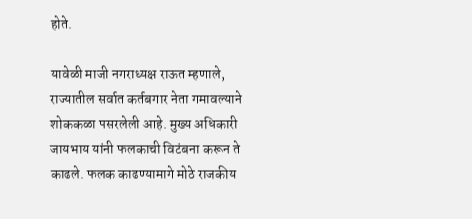होते.

यावेळी माजी नगराध्यक्ष राऊत म्हणाले, राज्यातील सर्वात कर्तबगार नेता गमावल्याने शोककळा पसरलेली आहे. मुख्य अधिकारी जायभाय यांनी फलकाची विटंबना करून ते काढले. फलक काढण्यामागे मोठे राजकीय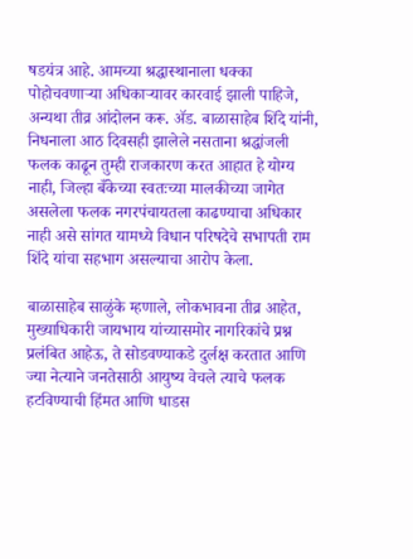षडयंत्र आहे. आमच्या श्रद्धास्थानाला धक्का पोहोचवणाऱ्या अधिकाऱ्यावर कारवाई झाली पाहिजे, अन्यथा तीव्र आंदोलन करू. ॲड. बाळासाहेब शिंदे यांनी, निधनाला आठ दिवसही झालेले नसताना श्रद्धांजली फलक काढून तुम्ही राजकारण करत आहात हे योग्य नाही, जिल्हा बँकेच्या स्वतःच्या मालकीच्या जागेत असलेला फलक नगरपंचायतला काढण्याचा अधिकार नाही असे सांगत यामध्ये विधान परिषदेचे सभापती राम शिंदे यांचा सहभाग असल्याचा आरोप केला.

बाळासाहेब साळुंके म्हणाले, लोकभावना तीव्र आहेत, मुख्याधिकारी जायभाय यांच्यासमोर नागरिकांचे प्रश्न प्रलंबित आहेऊ, ते सोडवण्याकडे दुर्लक्ष करतात आणि ज्या नेत्याने जनतेसाठी आयुष्य वेचले त्याचे फलक हटविण्याची हिंमत आणि धाडस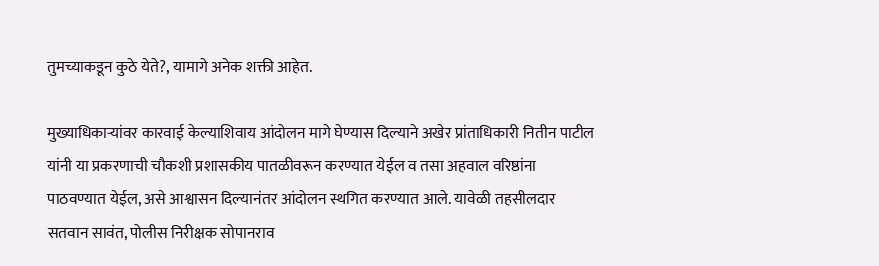तुमच्याकडून कुठे येते?, यामागे अनेक शक्ती आहेत.

मुख्याधिकाऱ्यांवर कारवाई केल्याशिवाय आंदोलन मागे घेण्यास दिल्याने अखेर प्रांताधिकारी नितीन पाटील यांनी या प्रकरणाची चौकशी प्रशासकीय पातळीवरून करण्यात येईल व तसा अहवाल वरिष्ठांना पाठवण्यात येईल, असे आश्वासन दिल्यानंतर आंदोलन स्थगित करण्यात आले. यावेळी तहसीलदार सतवान सावंत, पोलीस निरीक्षक सोपानराव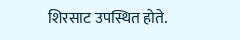शिरसाट उपस्थित होते.